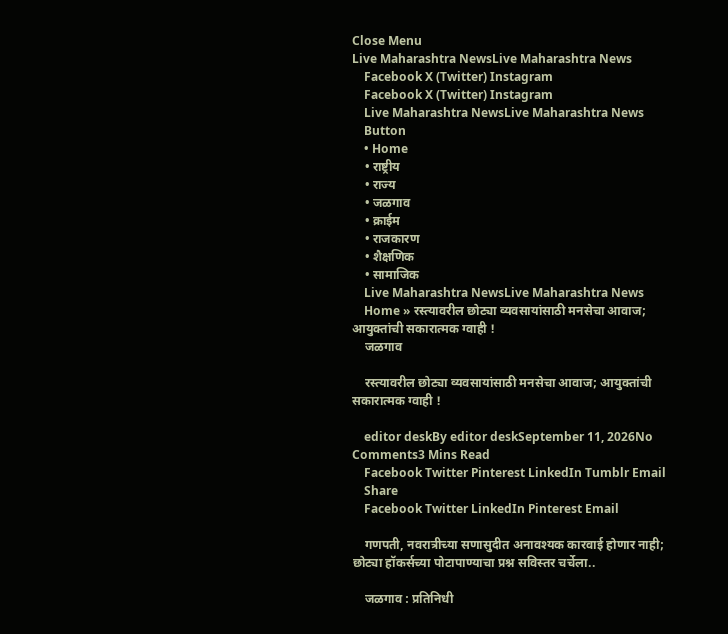Close Menu
Live Maharashtra NewsLive Maharashtra News
    Facebook X (Twitter) Instagram
    Facebook X (Twitter) Instagram
    Live Maharashtra NewsLive Maharashtra News
    Button
    • Home
    • राष्ट्रीय
    • राज्य
    • जळगाव
    • क्राईम
    • राजकारण
    • शैक्षणिक
    • सामाजिक
    Live Maharashtra NewsLive Maharashtra News
    Home » रस्त्यावरील छोट्या व्यवसायांसाठी मनसेचा आवाज; आयुक्तांची सकारात्मक ग्वाही !
    जळगाव

    रस्त्यावरील छोट्या व्यवसायांसाठी मनसेचा आवाज; आयुक्तांची सकारात्मक ग्वाही !

    editor deskBy editor deskSeptember 11, 2026No Comments3 Mins Read
    Facebook Twitter Pinterest LinkedIn Tumblr Email
    Share
    Facebook Twitter LinkedIn Pinterest Email

    गणपती, नवरात्रीच्या सणासुदीत अनावश्यक कारवाई होणार नाही; छोट्या हॉकर्सच्या पोटापाण्याचा प्रश्न सविस्तर चर्चेला..

    जळगाव : प्रतिनिधी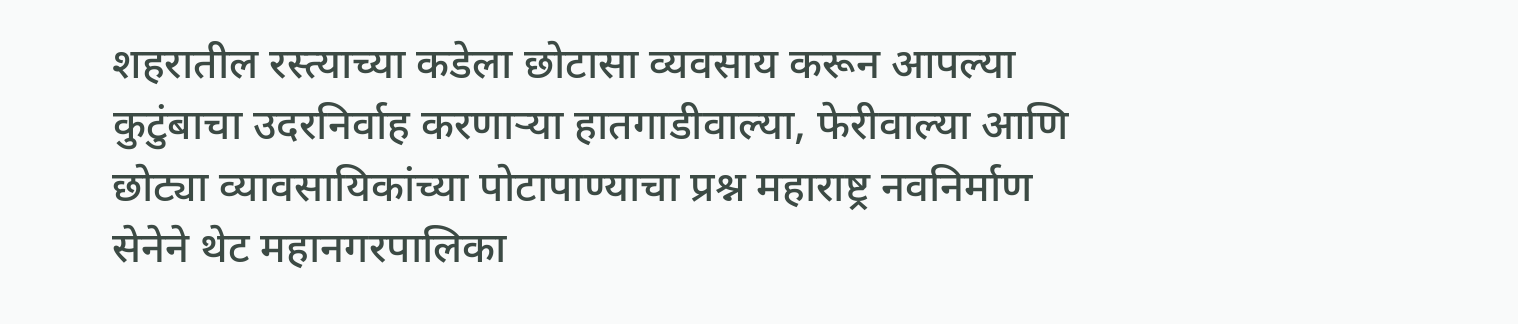शहरातील रस्त्याच्या कडेला छोटासा व्यवसाय करून आपल्या कुटुंबाचा उदरनिर्वाह करणाऱ्या हातगाडीवाल्या, फेरीवाल्या आणि छोट्या व्यावसायिकांच्या पोटापाण्याचा प्रश्न महाराष्ट्र नवनिर्माण सेनेने थेट महानगरपालिका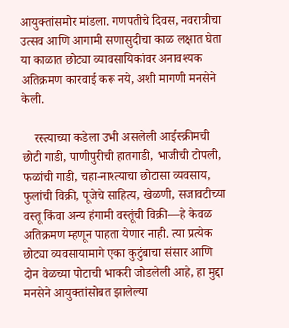आयुक्तांसमोर मांडला. गणपतीचे दिवस, नवरात्रीचा उत्सव आणि आगामी सणासुदीचा काळ लक्षात घेता या काळात छोट्या व्यावसायिकांवर अनावश्यक अतिक्रमण कारवाई करू नये, अशी मागणी मनसेने केली.

    रस्त्याच्या कडेला उभी असलेली आईस्क्रीमची छोटी गाडी, पाणीपुरीची हातगाडी, भाजीची टोपली, फळांची गाडी, चहा-नाश्त्याचा छोटासा व्यवसाय, फुलांची विक्री, पूजेचे साहित्य, खेळणी, सजावटीच्या वस्तू किंवा अन्य हंगामी वस्तूंची विक्री—हे केवळ अतिक्रमण म्हणून पाहता येणार नाही. त्या प्रत्येक छोट्या व्यवसायामागे एका कुटुंबाचा संसार आणि दोन वेळच्या पोटाची भाकरी जोडलेली आहे, हा मुद्दा मनसेने आयुक्तांसोबत झालेल्या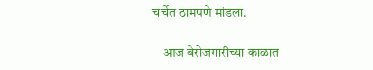चर्चेत ठामपणे मांडला.

    आज बेरोजगारीच्या काळात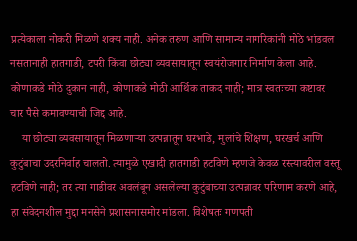प्रत्येकाला नोकरी मिळणे शक्य नाही. अनेक तरुण आणि सामान्य नागरिकांनी मोठे भांडवल नसतानाही हातगाडी, टपरी किंवा छोट्या व्यवसायातून स्वयंरोजगार निर्माण केला आहे. कोणाकडे मोठे दुकान नाही, कोणाकडे मोठी आर्थिक ताकद नाही; मात्र स्वतःच्या कष्टावर चार पैसे कमावण्याची जिद्द आहे.
    या छोट्या व्यवसायातून मिळणाऱ्या उत्पन्नातून घरभाडे, मुलांचे शिक्षण, घरखर्च आणि कुटुंबाचा उदरनिर्वाह चालतो. त्यामुळे एखादी हातगाडी हटविणे म्हणजे केवळ रस्त्यावरील वस्तू हटविणे नाही; तर त्या गाडीवर अवलंबून असलेल्या कुटुंबाच्या उत्पन्नावर परिणाम करणे आहे, हा संवेदनशील मुद्दा मनसेने प्रशासनासमोर मांडला. विशेषतः गणपती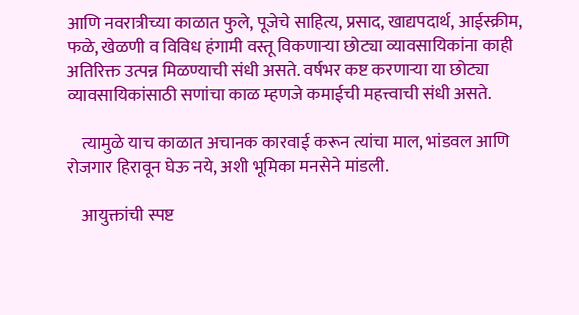आणि नवरात्रीच्या काळात फुले, पूजेचे साहित्य, प्रसाद, खाद्यपदार्थ, आईस्क्रीम, फळे, खेळणी व विविध हंगामी वस्तू विकणाऱ्या छोट्या व्यावसायिकांना काही अतिरिक्त उत्पन्न मिळण्याची संधी असते. वर्षभर कष्ट करणाऱ्या या छोट्या व्यावसायिकांसाठी सणांचा काळ म्हणजे कमाईची महत्त्वाची संधी असते.

    त्यामुळे याच काळात अचानक कारवाई करून त्यांचा माल, भांडवल आणि रोजगार हिरावून घेऊ नये, अशी भूमिका मनसेने मांडली.

    आयुक्तांची स्पष्ट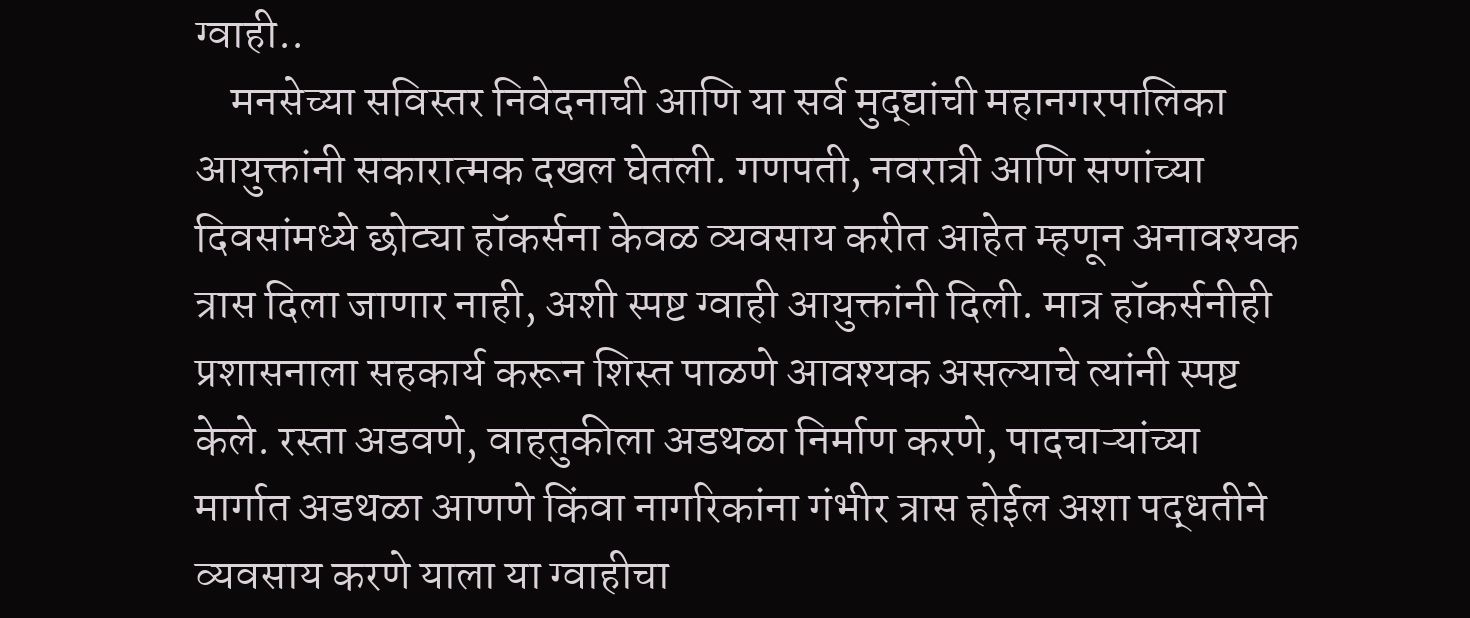ग्वाही..
    मनसेच्या सविस्तर निवेदनाची आणि या सर्व मुद्द्यांची महानगरपालिका आयुक्तांनी सकारात्मक दखल घेतली. गणपती, नवरात्री आणि सणांच्या दिवसांमध्ये छोट्या हॉकर्सना केवळ व्यवसाय करीत आहेत म्हणून अनावश्यक त्रास दिला जाणार नाही, अशी स्पष्ट ग्वाही आयुक्तांनी दिली. मात्र हॉकर्सनीही प्रशासनाला सहकार्य करून शिस्त पाळणे आवश्यक असल्याचे त्यांनी स्पष्ट केले. रस्ता अडवणे, वाहतुकीला अडथळा निर्माण करणे, पादचाऱ्यांच्या मार्गात अडथळा आणणे किंवा नागरिकांना गंभीर त्रास होईल अशा पद्धतीने व्यवसाय करणे याला या ग्वाहीचा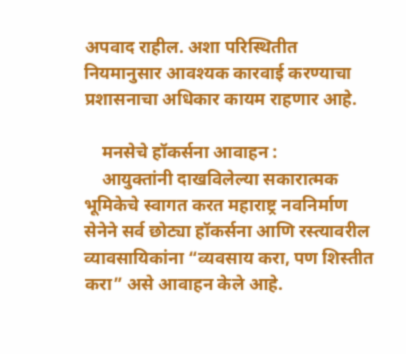अपवाद राहील. अशा परिस्थितीत नियमानुसार आवश्यक कारवाई करण्याचा प्रशासनाचा अधिकार कायम राहणार आहे.

    मनसेचे हॉकर्सना आवाहन :
    आयुक्तांनी दाखविलेल्या सकारात्मक भूमिकेचे स्वागत करत महाराष्ट्र नवनिर्माण सेनेने सर्व छोट्या हॉकर्सना आणि रस्त्यावरील व्यावसायिकांना “व्यवसाय करा, पण शिस्तीत करा” असे आवाहन केले आहे.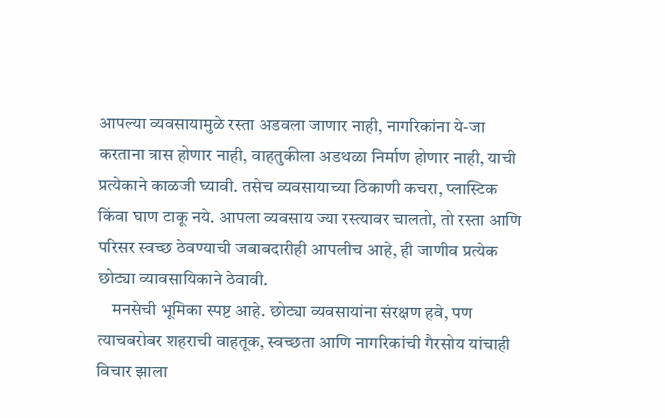आपल्या व्यवसायामुळे रस्ता अडवला जाणार नाही, नागरिकांना ये-जा करताना त्रास होणार नाही, वाहतुकीला अडथळा निर्माण होणार नाही, याची प्रत्येकाने काळजी घ्यावी. तसेच व्यवसायाच्या ठिकाणी कचरा, प्लास्टिक किंवा घाण टाकू नये. आपला व्यवसाय ज्या रस्त्यावर चालतो, तो रस्ता आणि परिसर स्वच्छ ठेवण्याची जबाबदारीही आपलीच आहे, ही जाणीव प्रत्येक छोट्या व्यावसायिकाने ठेवावी.
    मनसेची भूमिका स्पष्ट आहे. छोट्या व्यवसायांना संरक्षण हवे, पण त्याचबरोबर शहराची वाहतूक, स्वच्छता आणि नागरिकांची गैरसोय यांचाही विचार झाला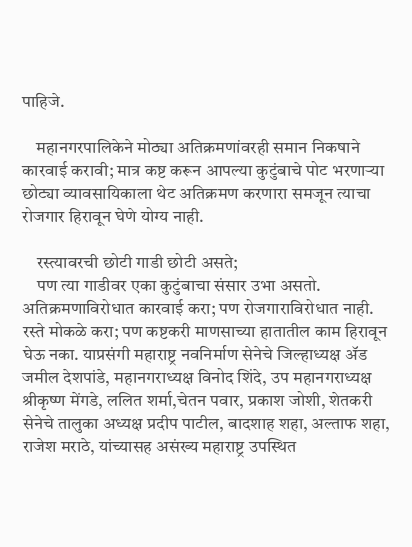पाहिजे.

    महानगरपालिकेने मोठ्या अतिक्रमणांवरही समान निकषाने कारवाई करावी; मात्र कष्ट करून आपल्या कुटुंबाचे पोट भरणाऱ्या छोट्या व्यावसायिकाला थेट अतिक्रमण करणारा समजून त्याचा रोजगार हिरावून घेणे योग्य नाही.

    रस्त्यावरची छोटी गाडी छोटी असते;
    पण त्या गाडीवर एका कुटुंबाचा संसार उभा असतो. अतिक्रमणाविरोधात कारवाई करा; पण रोजगाराविरोधात नाही. रस्ते मोकळे करा; पण कष्टकरी माणसाच्या हातातील काम हिरावून घेऊ नका. याप्रसंगी महाराष्ट्र नवनिर्माण सेनेचे जिल्हाध्यक्ष ॲड जमील देशपांडे, महानगराध्यक्ष विनोद शिंदे, उप महानगराध्यक्ष श्रीकृष्ण मेंगडे, ललित शर्मा,चेतन पवार, प्रकाश जोशी, शेतकरी सेनेचे तालुका अध्यक्ष प्रदीप पाटील, बादशाह शहा, अल्ताफ शहा, राजेश मराठे, यांच्यासह असंख्य महाराष्ट्र उपस्थित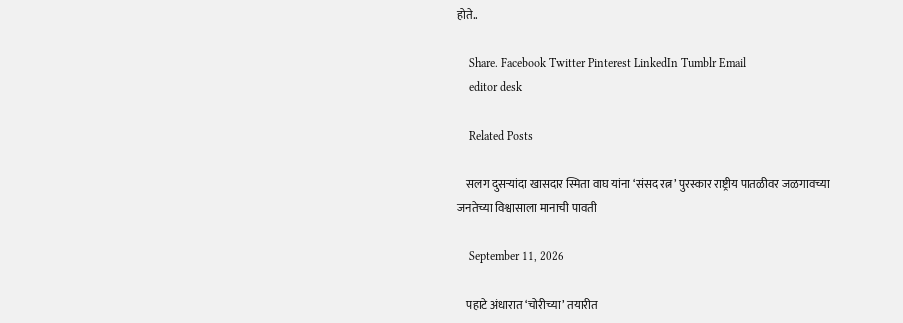होते..

    Share. Facebook Twitter Pinterest LinkedIn Tumblr Email
    editor desk

    Related Posts

    सलग दुसऱ्यांदा खासदार स्मिता वाघ यांना ‘संसद रत्न’ पुरस्कार राष्ट्रीय पातळीवर जळगावच्या जनतेच्या विश्वासाला मानाची पावती

    September 11, 2026

    पहाटे अंधारात ‘चोरीच्या’ तयारीत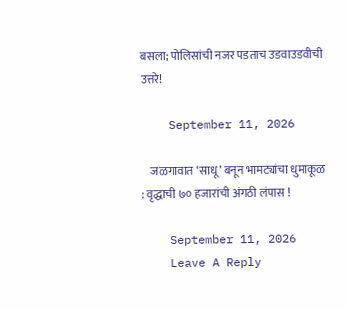बसला; पोलिसांची नजर पडताच उडवाउडवीची उत्तरे!

    September 11, 2026

    जळगावात ‘साधू’ बनून भामट्यांचा धुमाकूळ : वृद्धाची ७० हजारांची अंगठी लंपास !

    September 11, 2026
    Leave A Reply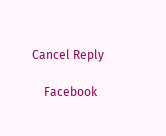Cancel Reply

    Facebook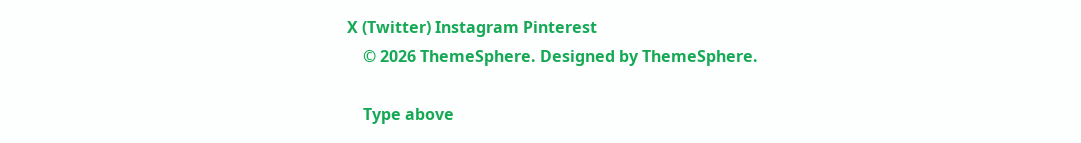X (Twitter) Instagram Pinterest
    © 2026 ThemeSphere. Designed by ThemeSphere.

    Type above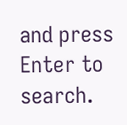and press Enter to search.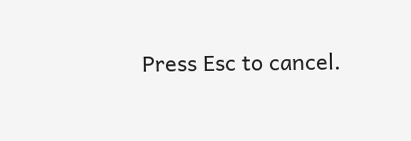Press Esc to cancel.